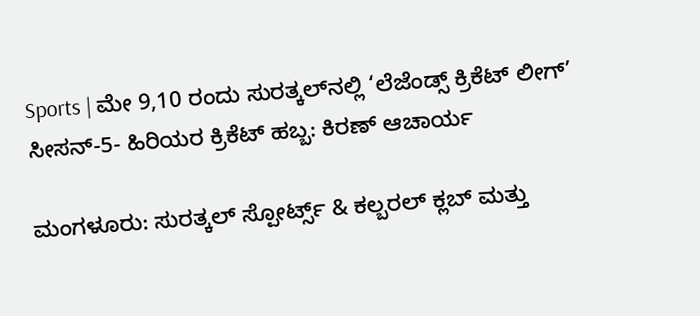Sports | ಮೇ 9,10 ರಂದು ಸುರತ್ಕಲ್‌ನಲ್ಲಿ ‘ಲೆಜೆಂಡ್ಸ್ ಕ್ರಿಕೆಟ್ ಲೀಗ್’ ಸೀಸನ್-5- ಹಿರಿಯರ ಕ್ರಿಕೆಟ್ ಹಬ್ಬ: ಕಿರಣ್ ಆಚಾರ್ಯ

ಮಂಗಳೂರು: ಸುರತ್ಕಲ್ ಸ್ಪೋರ್ಟ್ಸ್ & ಕಲ್ಬರಲ್ ಕ್ಲಬ್ ಮತ್ತು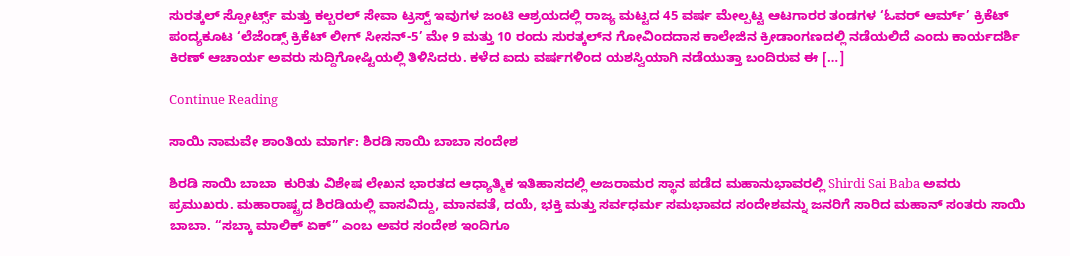ಸುರತ್ಕಲ್ ಸ್ಪೋರ್ಟ್ಸ್ ಮತ್ತು ಕಲ್ಬರಲ್ ಸೇವಾ ಟ್ರಸ್ಟ್ ಇವುಗಳ ಜಂಟಿ ಆಶ್ರಯದಲ್ಲಿ ರಾಜ್ಯ ಮಟ್ಟದ 45 ವರ್ಷ ಮೇಲ್ಪಟ್ಟ ಆಟಗಾರರ ತಂಡಗಳ ‘ಓವರ್ ಆರ್ಮ್’ ಕ್ರಿಕೆಟ್ ಪಂದ್ಯಕೂಟ ‘ಲೆಜೆಂಡ್ಸ್ ಕ್ರಿಕೆಟ್ ಲೀಗ್ ಸೀಸನ್-5’ ಮೇ 9 ಮತ್ತು 10 ರಂದು ಸುರತ್ಕಲ್‌ನ ಗೋವಿಂದದಾಸ ಕಾಲೇಜಿನ ಕ್ರೀಡಾಂಗಣದಲ್ಲಿ ನಡೆಯಲಿದೆ ಎಂದು ಕಾರ್ಯದರ್ಶಿ ಕಿರಣ್ ಆಚಾರ್ಯ ಅವರು ಸುದ್ದಿಗೋಷ್ಟಿಯಲ್ಲಿ ತಿಳಿಸಿದರು. ಕಳೆದ ಐದು ವರ್ಷಗಳಿಂದ ಯಶಸ್ವಿಯಾಗಿ ನಡೆಯುತ್ತಾ ಬಂದಿರುವ ಈ […]

Continue Reading

ಸಾಯಿ ನಾಮವೇ ಶಾಂತಿಯ ಮಾರ್ಗ: ಶಿರಡಿ ಸಾಯಿ ಬಾಬಾ ಸಂದೇಶ

ಶಿರಡಿ ಸಾಯಿ ಬಾಬಾ  ಕುರಿತು ವಿಶೇಷ ಲೇಖನ ಭಾರತದ ಆಧ್ಯಾತ್ಮಿಕ ಇತಿಹಾಸದಲ್ಲಿ ಅಜರಾಮರ ಸ್ಥಾನ ಪಡೆದ ಮಹಾನುಭಾವರಲ್ಲಿ Shirdi Sai Baba ಅವರು ಪ್ರಮುಖರು. ಮಹಾರಾಷ್ಟ್ರದ ಶಿರಡಿಯಲ್ಲಿ ವಾಸವಿದ್ದು, ಮಾನವತೆ, ದಯೆ, ಭಕ್ತಿ ಮತ್ತು ಸರ್ವಧರ್ಮ ಸಮಭಾವದ ಸಂದೇಶವನ್ನು ಜನರಿಗೆ ಸಾರಿದ ಮಹಾನ್ ಸಂತರು ಸಾಯಿ ಬಾಬಾ. “ಸಬ್ಕಾ ಮಾಲಿಕ್ ಏಕ್” ಎಂಬ ಅವರ ಸಂದೇಶ ಇಂದಿಗೂ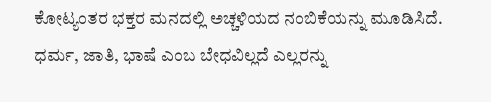ಕೋಟ್ಯಂತರ ಭಕ್ತರ ಮನದಲ್ಲಿ ಅಚ್ಚಳಿಯದ ನಂಬಿಕೆಯನ್ನು ಮೂಡಿಸಿದೆ. ಧರ್ಮ, ಜಾತಿ, ಭಾಷೆ ಎಂಬ ಬೇಧವಿಲ್ಲದೆ ಎಲ್ಲರನ್ನು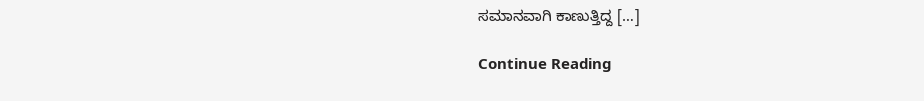ಸಮಾನವಾಗಿ ಕಾಣುತ್ತಿದ್ದ […]

Continue Reading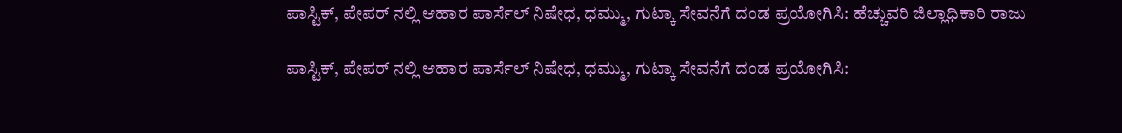ಪಾಸ್ಟಿಕ್, ಪೇಪರ್ ನಲ್ಲಿ ಆಹಾರ ಪಾರ್ಸೆಲ್ ನಿಷೇಧ, ಧಮ್ಮು, ಗುಟ್ಕಾ ಸೇವನೆಗೆ ದಂಡ ಪ್ರಯೋಗಿಸಿ: ಹೆಚ್ಚುವರಿ ಜಿಲ್ಲಾಧಿಕಾರಿ ರಾಜು

ಪಾಸ್ಟಿಕ್, ಪೇಪರ್ ನಲ್ಲಿ ಆಹಾರ ಪಾರ್ಸೆಲ್ ನಿಷೇಧ, ಧಮ್ಮು, ಗುಟ್ಕಾ ಸೇವನೆಗೆ ದಂಡ ಪ್ರಯೋಗಿಸಿ: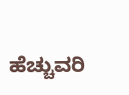ಹೆಚ್ಚುವರಿ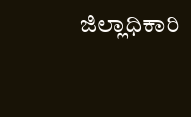ಜಿಲ್ಲಾಧಿಕಾರಿ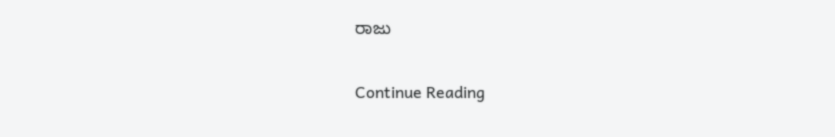ರಾಜು

Continue Reading